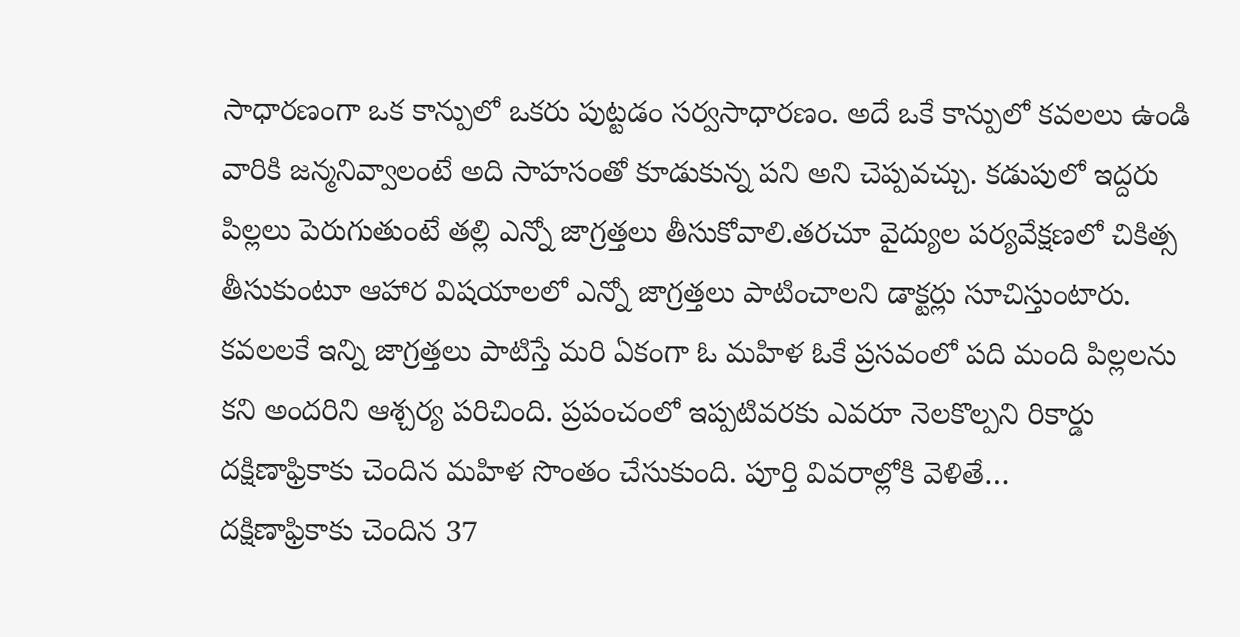సాధారణంగా ఒక కాన్పులో ఒకరు పుట్టడం సర్వసాధారణం. అదే ఒకే కాన్పులో కవలలు ఉండి వారికి జన్మనివ్వాలంటే అది సాహసంతో కూడుకున్న పని అని చెప్పవచ్చు. కడుపులో ఇద్దరు పిల్లలు పెరుగుతుంటే తల్లి ఎన్నో జాగ్రత్తలు తీసుకోవాలి.తరచూ వైద్యుల పర్యవేక్షణలో చికిత్స తీసుకుంటూ ఆహార విషయాలలో ఎన్నో జాగ్రత్తలు పాటించాలని డాక్టర్లు సూచిస్తుంటారు. కవలలకే ఇన్ని జాగ్రత్తలు పాటిస్తే మరి ఏకంగా ఓ మహిళ ఓకే ప్రసవంలో పది మంది పిల్లలను కని అందరిని ఆశ్చర్య పరిచింది. ప్రపంచంలో ఇప్పటివరకు ఎవరూ నెలకొల్పని రికార్డు దక్షిణాఫ్రికాకు చెందిన మహిళ సొంతం చేసుకుంది. పూర్తి వివరాల్లోకి వెళితే…
దక్షిణాఫ్రికాకు చెందిన 37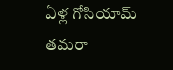ఏళ్ల గోసియామ్ తమరా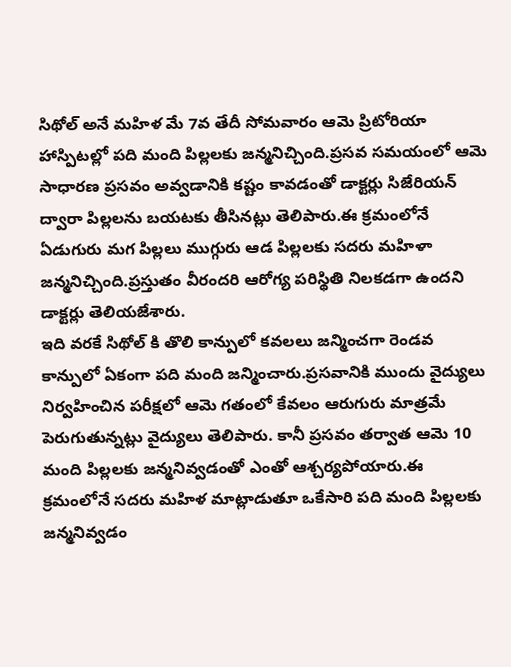సిథోల్ అనే మహిళ మే 7వ తేదీ సోమవారం ఆమె ప్రిటోరియా హాస్పిటల్లో పది మంది పిల్లలకు జన్మనిచ్చింది.ప్రసవ సమయంలో ఆమె సాధారణ ప్రసవం అవ్వడానికి కష్టం కావడంతో డాక్టర్లు సిజేరియన్ ద్వారా పిల్లలను బయటకు తీసినట్లు తెలిపారు.ఈ క్రమంలోనే ఏడుగురు మగ పిల్లలు ముగ్గురు ఆడ పిల్లలకు సదరు మహిళా జన్మనిచ్చింది.ప్రస్తుతం వీరందరి ఆరోగ్య పరిస్థితి నిలకడగా ఉందని డాక్టర్లు తెలియజేశారు.
ఇది వరకే సిథోల్ కి తొలి కాన్పులో కవలలు జన్మించగా రెండవ కాన్పులో ఏకంగా పది మంది జన్మించారు.ప్రసవానికి ముందు వైద్యులు నిర్వహించిన పరీక్షలో ఆమె గతంలో కేవలం ఆరుగురు మాత్రమే పెరుగుతున్నట్లు వైద్యులు తెలిపారు. కానీ ప్రసవం తర్వాత ఆమె 10 మంది పిల్లలకు జన్మనివ్వడంతో ఎంతో ఆశ్చర్యపోయారు.ఈ క్రమంలోనే సదరు మహిళ మాట్లాడుతూ ఒకేసారి పది మంది పిల్లలకు జన్మనివ్వడం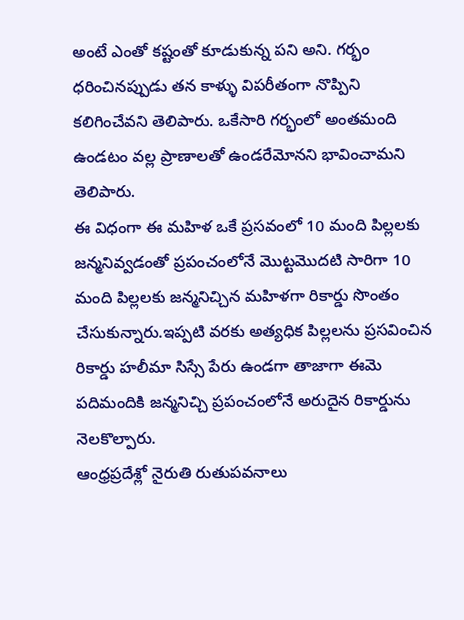అంటే ఎంతో కష్టంతో కూడుకున్న పని అని. గర్భం ధరించినప్పుడు తన కాళ్ళు విపరీతంగా నొప్పిని కలిగించేవని తెలిపారు. ఒకేసారి గర్భంలో అంతమంది ఉండటం వల్ల ప్రాణాలతో ఉండరేమోనని భావించామని తెలిపారు.
ఈ విధంగా ఈ మహిళ ఒకే ప్రసవంలో 10 మంది పిల్లలకు జన్మనివ్వడంతో ప్రపంచంలోనే మొట్టమొదటి సారిగా 10 మంది పిల్లలకు జన్మనిచ్చిన మహిళగా రికార్డు సొంతం చేసుకున్నారు.ఇప్పటి వరకు అత్యధిక పిల్లలను ప్రసవించిన రికార్డు హలీమా సిస్సే పేరు ఉండగా తాజాగా ఈమె పదిమందికి జన్మనిచ్చి ప్రపంచంలోనే అరుదైన రికార్డును నెలకొల్పారు.
ఆంధ్రప్రదేశ్లో నైరుతి రుతుపవనాలు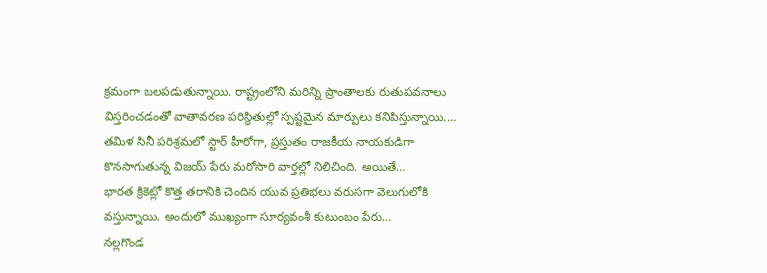క్రమంగా బలపడుతున్నాయి. రాష్ట్రంలోని మరిన్ని ప్రాంతాలకు రుతుపవనాలు విస్తరించడంతో వాతావరణ పరిస్థితుల్లో స్పష్టమైన మార్పులు కనిపిస్తున్నాయి.…
తమిళ సినీ పరిశ్రమలో స్టార్ హీరోగా, ప్రస్తుతం రాజకీయ నాయకుడిగా కొనసాగుతున్న విజయ్ పేరు మరోసారి వార్తల్లో నిలిచింది. అయితే…
భారత క్రికెట్లో కొత్త తరానికి చెందిన యువ ప్రతిభలు వరుసగా వెలుగులోకి వస్తున్నాయి. అందులో ముఖ్యంగా సూర్యవంశీ కుటుంబం పేరు…
నల్లగొండ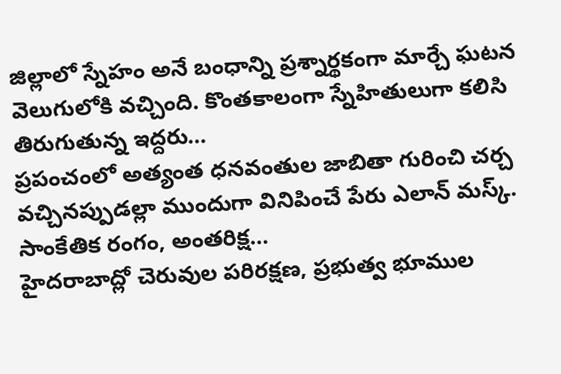జిల్లాలో స్నేహం అనే బంధాన్ని ప్రశ్నార్థకంగా మార్చే ఘటన వెలుగులోకి వచ్చింది. కొంతకాలంగా స్నేహితులుగా కలిసి తిరుగుతున్న ఇద్దరు…
ప్రపంచంలో అత్యంత ధనవంతుల జాబితా గురించి చర్చ వచ్చినప్పుడల్లా ముందుగా వినిపించే పేరు ఎలాన్ మస్క్. సాంకేతిక రంగం, అంతరిక్ష…
హైదరాబాద్లో చెరువుల పరిరక్షణ, ప్రభుత్వ భూముల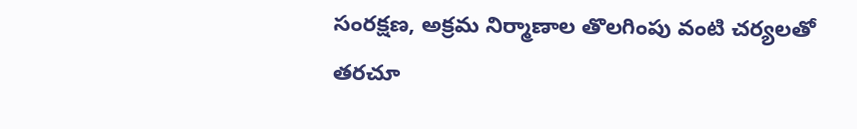సంరక్షణ, అక్రమ నిర్మాణాల తొలగింపు వంటి చర్యలతో తరచూ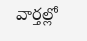వార్తల్లో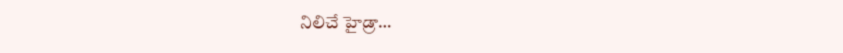నిలిచే హైడ్రా…